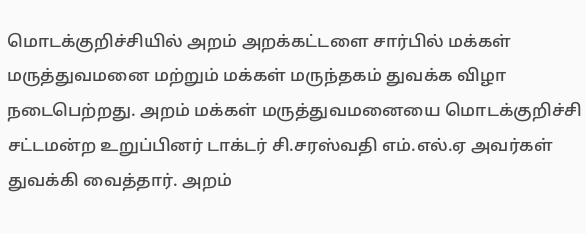மொடக்குறிச்சியில் அறம் அறக்கட்டளை சார்பில் மக்கள் மருத்துவமனை மற்றும் மக்கள் மருந்தகம் துவக்க விழா நடைபெற்றது. அறம் மக்கள் மருத்துவமனையை மொடக்குறிச்சி சட்டமன்ற உறுப்பினர் டாக்டர் சி.சரஸ்வதி எம்.எல்.ஏ அவர்கள் துவக்கி வைத்தார். அறம்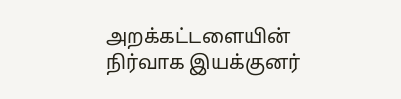அறக்கட்டளையின் நிர்வாக இயக்குனர்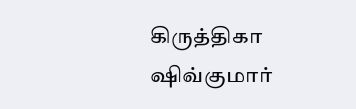கிருத்திகா ஷிவ்குமார்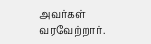அவர்கள் வரவேற்றார்.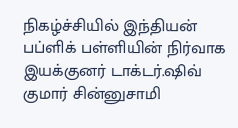நிகழ்ச்சியில் இந்தியன் பப்ளிக் பள்ளியின் நிர்வாக இயக்குனர் டாக்டர்.ஷிவ் குமார் சின்னுசாமி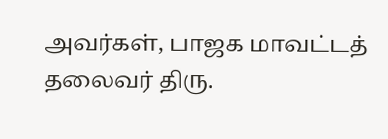அவர்கள், பாஜக மாவட்டத் தலைவர் திரு.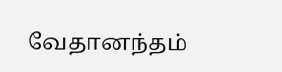வேதானந்தம்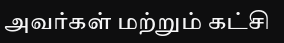அவர்கள் மற்றும் கட்சி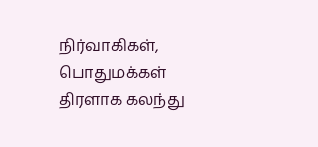நிர்வாகிகள், பொதுமக்கள் திரளாக கலந்து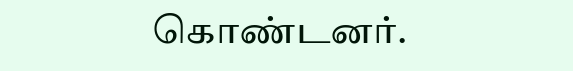கொண்டனர்.